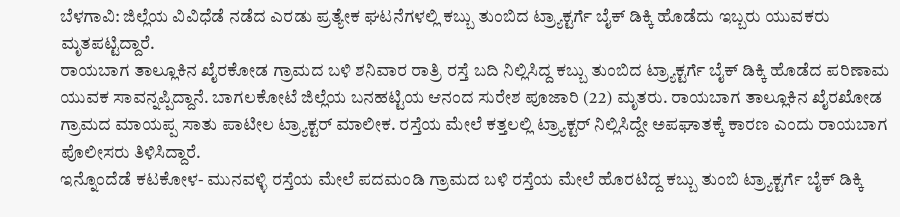ಬೆಳಗಾವಿ: ಜಿಲ್ಲೆಯ ವಿವಿಧೆಡೆ ನಡೆದ ಎರಡು ಪ್ರತ್ಯೇಕ ಘಟನೆಗಳಲ್ಲಿ ಕಬ್ಬು ತುಂಬಿದ ಟ್ರ್ಯಾಕ್ಟರ್ಗೆ ಬೈಕ್ ಡಿಕ್ಕಿ ಹೊಡೆದು ಇಬ್ಬರು ಯುವಕರು ಮೃತಪಟ್ಟಿದ್ದಾರೆ.
ರಾಯಬಾಗ ತಾಲ್ಲೂಕಿನ ಖೈರಕೋಡ ಗ್ರಾಮದ ಬಳಿ ಶನಿವಾರ ರಾತ್ರಿ ರಸ್ತೆ ಬದಿ ನಿಲ್ಲಿಸಿದ್ದ ಕಬ್ಬು ತುಂಬಿದ ಟ್ರ್ಯಾಕ್ಟರ್ಗೆ ಬೈಕ್ ಡಿಕ್ಕಿ ಹೊಡೆದ ಪರಿಣಾಮ ಯುವಕ ಸಾವನ್ನಪ್ಪಿದ್ದಾನೆ. ಬಾಗಲಕೋಟೆ ಜಿಲ್ಲೆಯ ಬನಹಟ್ಟಿಯ ಆನಂದ ಸುರೇಶ ಪೂಜಾರಿ (22) ಮೃತರು. ರಾಯಬಾಗ ತಾಲ್ಲೂಕಿನ ಖೈರಖೋಡ ಗ್ರಾಮದ ಮಾಯಪ್ಪ ಸಾತು ಪಾಟೀಲ ಟ್ರ್ಯಾಕ್ಟರ್ ಮಾಲೀಕ. ರಸ್ತೆಯ ಮೇಲೆ ಕತ್ತಲಲ್ಲಿ ಟ್ರ್ಯಾಕ್ಟರ್ ನಿಲ್ಲಿಸಿದ್ದೇ ಅಪಘಾತಕ್ಕೆ ಕಾರಣ ಎಂದು ರಾಯಬಾಗ ಪೊಲೀಸರು ತಿಳಿಸಿದ್ದಾರೆ.
ಇನ್ನೊಂದೆಡೆ ಕಟಕೋಳ- ಮುನವಳ್ಳಿ ರಸ್ತೆಯ ಮೇಲೆ ಪದಮಂಡಿ ಗ್ರಾಮದ ಬಳಿ ರಸ್ತೆಯ ಮೇಲೆ ಹೊರಟಿದ್ದ ಕಬ್ಬು ತುಂಬಿ ಟ್ರ್ಯಾಕ್ಟರ್ಗೆ ಬೈಕ್ ಡಿಕ್ಕಿ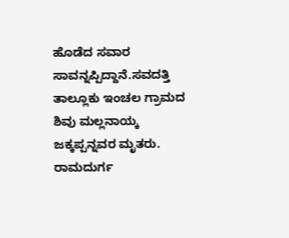ಹೊಡೆದ ಸವಾರ ಸಾವನ್ನಪ್ಪಿದ್ದಾನೆ.ಸವದತ್ತಿ ತಾಲ್ಲೂಕು ಇಂಚಲ ಗ್ರಾಮದ ಶಿವು ಮಲ್ಲನಾಯ್ಕ ಜಕ್ಕಪ್ಪನ್ನವರ ಮೃತರು. ರಾಮದುರ್ಗ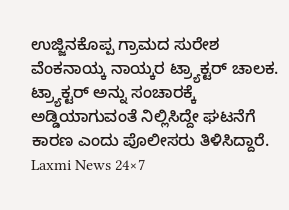ಉಜ್ಜಿನಕೊಪ್ಪ ಗ್ರಾಮದ ಸುರೇಶ ವೆಂಕನಾಯ್ಕ ನಾಯ್ಕರ ಟ್ರ್ಯಾಕ್ಟರ್ ಚಾಲಕ. ಟ್ರ್ಯಾಕ್ಟರ್ ಅನ್ನು ಸಂಚಾರಕ್ಕೆ ಅಡ್ಡಿಯಾಗುವಂತೆ ನಿಲ್ಲಿಸಿದ್ದೇ ಘಟನೆಗೆ ಕಾರಣ ಎಂದು ಪೊಲೀಸರು ತಿಳಿಸಿದ್ದಾರೆ.
Laxmi News 24×7